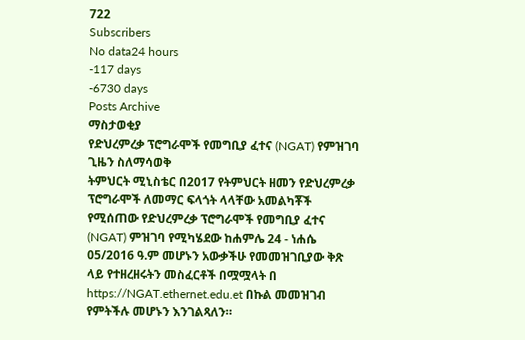722
Subscribers
No data24 hours
-117 days
-6730 days
Posts Archive
ማስታወቂያ
የድህረምረቃ ፕሮግራሞች የመግቢያ ፈተና (NGAT) የምዝገባ ጊዜን ስለማሳወቅ
ትምህርት ሚኒስቴር በ2017 የትምህርት ዘመን የድህረምረቃ ፕሮግራሞች ለመማር ፍላጎት ላላቸው አመልካቾች የሚሰጠው የድህረምረቃ ፕሮግራሞች የመግቢያ ፈተና (NGAT) ምዝገባ የሚካሄደው ከሐምሌ 24 - ነሐሴ 05/2016 ዓ.ም መሆኑን አውቃችሁ የመመዝገቢያው ቅጽ ላይ የተዘረዘሩትን መስፈርቶች በሟሟላት በ https://NGAT.ethernet.edu.et በኩል መመዝገብ የምትችሉ መሆኑን እንገልጻለን።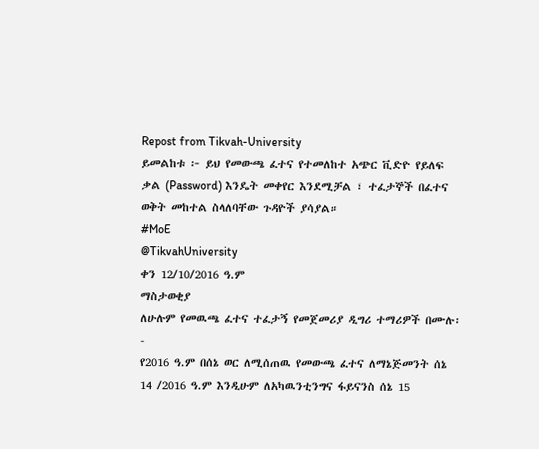Repost from Tikvah-University
ይመልከቱ ፦ ይህ የመውጫ ፈተና የተመለከተ አጭር ቪድዮ የይለፍ ቃል (Password) እንዴት መቀየር እንደሚቻል ፣ ተፈታኞች በፈተና ወቅት መከተል ስላለባቸው ጉዳዮች ያሳያል።
#MoE
@TikvahUniversity
ቀን 12/10/2016 ዓ.ም
ማስታወቂያ
ለሁሉም የመዉጫ ፈተና ተፈታኝ የመጀመሪያ ዲግሪ ተማሪዎች በሙሉ፡-
የ2016 ዓ.ም በሰኔ ወር ለሚሰጠዉ የመውጫ ፈተና ለማኔጅመንት ሰኔ 14 /2016 ዓ.ም እንዲሁም ለአካዉንቲንግና ፋይናንስ ሰኔ 15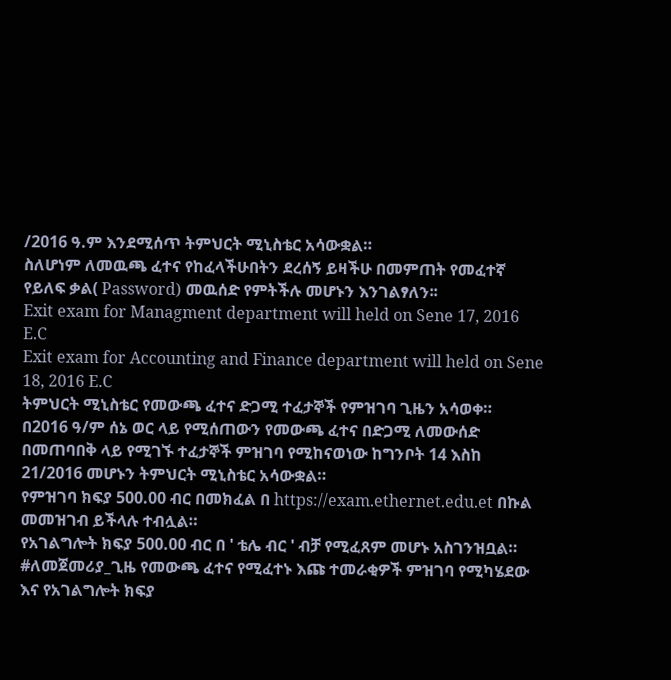/2016 ዓ.ም እንደሚሰጥ ትምህርት ሚኒስቴር አሳውቋል።
ስለሆነም ለመዉጫ ፈተና የከፈላችሁበትን ደረሰኝ ይዛችሁ በመምጠት የመፈተኛ የይለፍ ቃል( Password) መዉሰድ የምትችሉ መሆኑን እንገልፃለን፡፡
Exit exam for Managment department will held on Sene 17, 2016 E.C
Exit exam for Accounting and Finance department will held on Sene 18, 2016 E.C
ትምህርት ሚኒስቴር የመውጫ ፈተና ድጋሚ ተፈታኞች የምዝገባ ጊዜን አሳወቀ።
በ2016 ዓ/ም ሰኔ ወር ላይ የሚሰጠውን የመውጫ ፈተና በድጋሚ ለመውሰድ በመጠባበቅ ላይ የሚገኙ ተፈታኞች ምዝገባ የሚከናወነው ከግንቦት 14 እስከ 21/2016 መሆኑን ትምህርት ሚኒስቴር አሳውቋል።
የምዝገባ ክፍያ 500.00 ብር በመክፈል በ https://exam.ethernet.edu.et በኩል መመዝገብ ይችላሉ ተብሏል።
የአገልግሎት ክፍያ 500.00 ብር በ ' ቴሌ ብር ' ብቻ የሚፈጸም መሆኑ አስገንዝቧል።
#ለመጀመሪያ_ጊዜ የመውጫ ፈተና የሚፈተኑ እጩ ተመራቂዎች ምዝገባ የሚካሄደው እና የአገልግሎት ክፍያ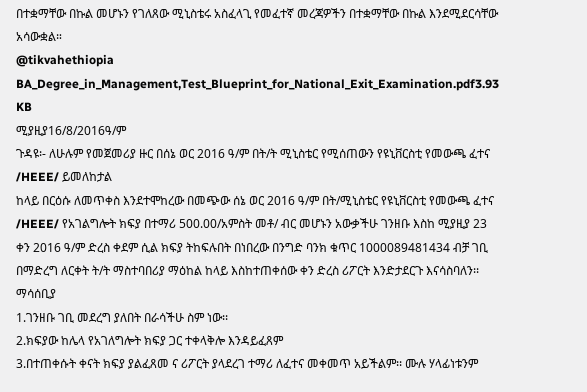በተቋማቸው በኩል መሆኑን የገለጸው ሚኒስቴሩ አስፈላጊ የመፈተኛ መረጃዎችን በተቋማቸው በኩል እንደሚደርሳቸው አሳውቋል።
@tikvahethiopia
BA_Degree_in_Management,Test_Blueprint_for_National_Exit_Examination.pdf3.93 KB
ሚያዚያ16/8/2016ዓ/ም
ጉዳዩ፡- ለሁሉም የመጀመሪያ ዙር በሰኔ ወር 2016 ዓ/ም በት/ት ሚኒስቴር የሚሰጠውን የዩኒቨርስቲ የመውጫ ፈተና /HEEE/ ይመለከታል
ከላይ በርዕሱ ለመጥቀስ እንደተሞከረው በመጭው ሰኔ ወር 2016 ዓ/ም በት/ሚኒስቴር የዩኒቨርስቲ የመውጫ ፈተና /HEEE/ የአገልግሎት ክፍያ በተማሪ 500.00/አምስት መቶ/ ብር መሆኑን አውቃችሁ ገንዘቡ እስከ ሚያዚያ 23 ቀን 2016 ዓ/ም ድረስ ቀደም ሲል ክፍያ ትከፍሉበት በነበረው በንግድ ባንክ ቁጥር 1000089481434 ብቻ ገቢ በማድረግ ለርቀት ት/ት ማስተባበሪያ ማዕከል ከላይ እስከተጠቀሰው ቀን ድረስ ሪፖርት እንድታደርጉ እናሳስባለን፡፡
ማሳሰቢያ
1.ገንዘቡ ገቢ መደረግ ያለበት በራሳችሁ ስም ነው፡፡
2.ክፍያው ከሌላ የአገለግሎት ክፍያ ጋር ተቀላቅሎ እንዳይፈጸም
3.በተጠቀሱት ቀናት ክፍያ ያልፈጸመ ና ሪፖርት ያላደረገ ተማሪ ለፈተና መቀመጥ አይችልም፡፡ ሙሉ ሃላፊነቱንም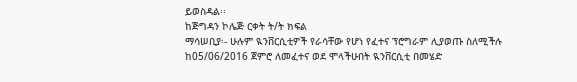ይወስዳል፡፡
ከጅግዳን ኮሌጅ ርቀት ት/ት ክፍል
ማሳሠቢያ፡- ሁሉም ዪንቨርሲቲዎች የራሳቸው የሆነ የፈተና ፕሮግራም ሊያወጡ ስለሚችሉ ከ05/06/2016 ጀምሮ ለመፈተና ወደ ሞላችሁበት ዪንቨርሲቲ በመሄድ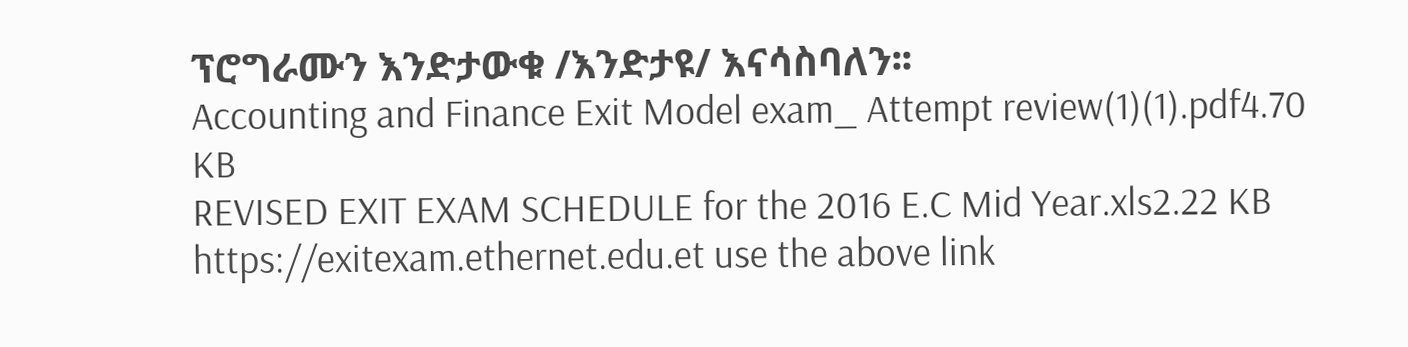ፕሮግራሙን እንድታውቁ /እንድታዩ/ እናሳስባለን፡፡
Accounting and Finance Exit Model exam_ Attempt review(1)(1).pdf4.70 KB
REVISED EXIT EXAM SCHEDULE for the 2016 E.C Mid Year.xls2.22 KB
https://exitexam.ethernet.edu.et use the above link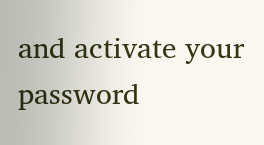and activate your password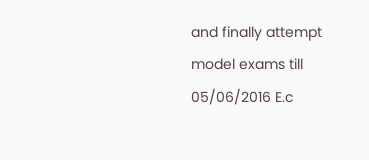and finally attempt model exams till 05/06/2016 E.c